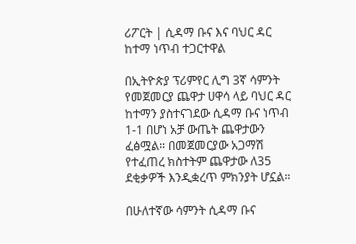ሪፖርት | ሲዳማ ቡና እና ባህር ዳር ከተማ ነጥብ ተጋርተዋል

በኢትዮጵያ ፕሪምየር ሊግ 3ኛ ሳምንት የመጀመርያ ጨዋታ ሀዋሳ ላይ ባህር ዳር ከተማን ያስተናገደው ሲዳማ ቡና ነጥብ 1-1 በሆነ አቻ ውጤት ጨዋታውን ፈፅሟል። በመጀመርያው አጋማሽ የተፈጠረ ክስተትም ጨዋታው ለ35 ደቂቃዎች እንዲቋረጥ ምክንያት ሆኗል።

በሁለተኛው ሳምንት ሲዳማ ቡና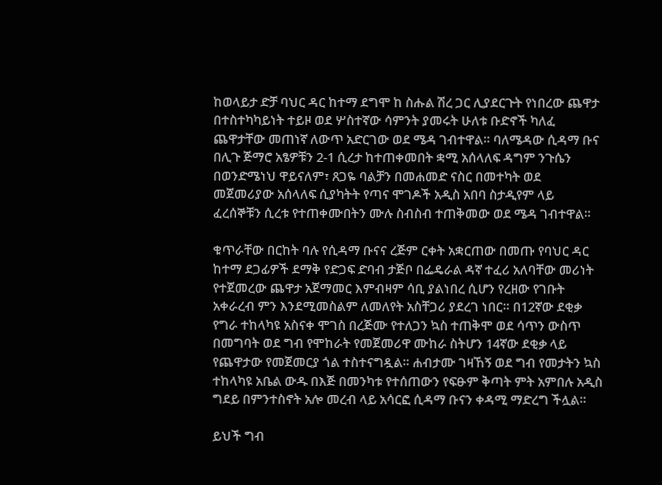ከወላይታ ድቻ ባህር ዳር ከተማ ደግሞ ከ ስሑል ሽረ ጋር ሊያደርጉት የነበረው ጨዋታ በተስተካካይነት ተይዞ ወደ ሦስተኛው ሳምንት ያመሩት ሁለቱ ቡድኖች ካለፈ ጨዋታቸው መጠነኛ ለውጥ አድርገው ወደ ሜዳ ገብተዋል። ባለሜዳው ሲዳማ ቡና በሊጉ ጅማሮ አፄዎቹን 2-1 ሲረታ ከተጠቀመበት ቋሚ አሰላለፍ ዳግም ንጉሴን በወንድሜነህ ዋይናለም፣ ጸጋዬ ባልቻን በመሐመድ ናስር በመተካት ወደ መጀመሪያው አሰላለፍ ሲያካትት የጣና ሞገዶች አዲስ አበባ ስታዲየም ላይ ፈረሰኞቹን ሲረቱ የተጠቀሙበትን ሙሉ ስብስብ ተጠቅመው ወደ ሜዳ ገብተዋል።

ቁጥራቸው በርከት ባሉ የሲዳማ ቡናና ረጅም ርቀት አቋርጠው በመጡ የባህር ዳር ከተማ ደጋፊዎች ደማቅ የድጋፍ ድባብ ታጅቦ በፌዴራል ዳኛ ተፈሪ አለባቸው መሪነት የተጀመረው ጨዋታ አጀማመር እምብዛም ሳቢ ያልነበረ ሲሆን የረዘው የገቡት አቀራረብ ምን እንደሚመስልም ለመለየት አስቸጋሪ ያደረገ ነበር። በ12ኛው ደቂቃ የግራ ተከላካዩ አስናቀ ሞገስ በረጅሙ የተለጋን ኳስ ተጠቅሞ ወደ ሳጥን ውስጥ በመግባት ወደ ግብ የሞከራት የመጀመሪዋ ሙከራ ስትሆን 14ኛው ደቂቃ ላይ የጨዋታው የመጀመርያ ጎል ተስተናግዷል። ሐብታሙ ገዛኸኝ ወደ ግብ የመታትን ኳስ ተከላካዩ አቤል ውዱ በእጅ በመንካቱ የተሰጠውን የፍፁም ቅጣት ምት አምበሉ አዲስ ግደይ በምንተስኖት አሎ መረብ ላይ አሳርፎ ሲዳማ ቡናን ቀዳሚ ማድረግ ችሏል።

ይህች ግብ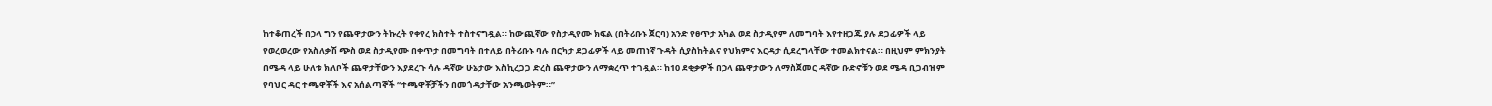ከተቆጠረች በኃላ ግን የጨዋታውን ትኩረት የቀየረ ክስተት ተስተናግዷል። ከውጪኛው የስታዲየሙ ክፍል (በትሪቡኑ ጀርባ) አንድ የፀጥታ አካል ወደ ስታዲየም ለመግባት እየተዘጋጁ ያሉ ደጋፊዎች ላይ የወረወረው የአስለቃሽ ጭስ ወደ ስታዲየሙ በቀጥታ በመግባት በተለይ በትሪቡኑ ባሉ በርካታ ደጋፊዎች ላይ መጠነኛ ጉዳት ሲያስከትልና የህክምና እርዳታ ሲደረግላቸው ተመልክተናል። በዚህም ምክንያት በሜዳ ላይ ሁለቱ ክለቦች ጨዋታቸውን እያደረጉ ሳሉ ዳኛው ሁኔታው እስኪረጋጋ ድረስ ጨዋታውን ለማቋረጥ ተገዷል። ከ10 ደቂቃዎች በኃላ ጨዋታውን ለማስጀመር ዳኛው ቡድኖቹን ወደ ሜዳ ቢጋብዝም የባህር ዳር ተጫዋቾች እና አሰልጣኞች “ተጫዋቾቻችን በመጎዳታቸው አንጫወትም።”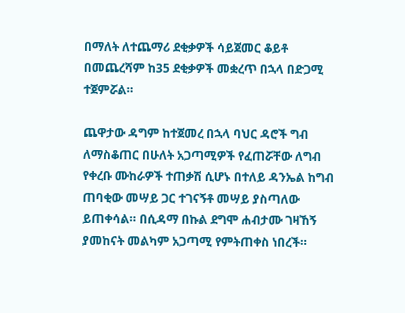በማለት ለተጨማሪ ደቂቃዎች ሳይጀመር ቆይቶ በመጨረሻም ከ35 ደቂቃዎች መቋረጥ በኋላ በድጋሚ ተጀምሯል።

ጨዋታው ዳግም ከተጀመረ በኋላ ባህር ዳሮች ግብ ለማስቆጠር በሁለት አጋጣሚዎች የፈጠሯቸው ለግብ የቀረቡ ሙከራዎች ተጠቃሽ ሲሆኑ በተለይ ዳንኤል ከግብ ጠባቂው መሣይ ጋር ተገናኝቶ መሣይ ያስጣለው ይጠቀሳል። በሲዳማ በኩል ደግሞ ሐብታሙ ገዛኸኝ ያመከናት መልካም አጋጣሚ የምትጠቀስ ነበረች።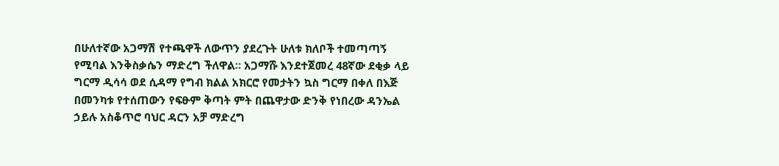በሁለተኛው አጋማሽ የተጫዋች ለውጥን ያደረጉት ሁለቱ ክለቦች ተመጣጣኝ የሚባል እንቅስቃሴን ማድረግ ችለዋል። አጋማሹ እንደተጀመረ 48ኛው ደቂቃ ላይ ግርማ ዲሳሳ ወደ ሲዳማ የግብ ክልል አክርሮ የመታትን ኳስ ግርማ በቀለ በእጅ በመንካቱ የተሰጠውን የፍፁም ቅጣት ምት በጨዋታው ድንቅ የነበረው ዳንኤል ኃይሉ አስቆጥሮ ባህር ዳርን አቻ ማድረግ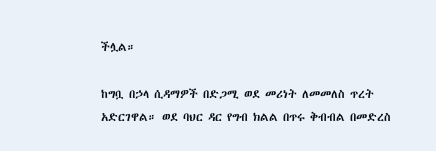ችሏል።

ከግቧ በኃላ ሲዳማዎች በድጋሚ ወደ መሪነት ለመመለስ ጥረት አድርገዋል። ወደ ባህር ዳር የግብ ክልል በጥሩ ቅብብል በመድረስ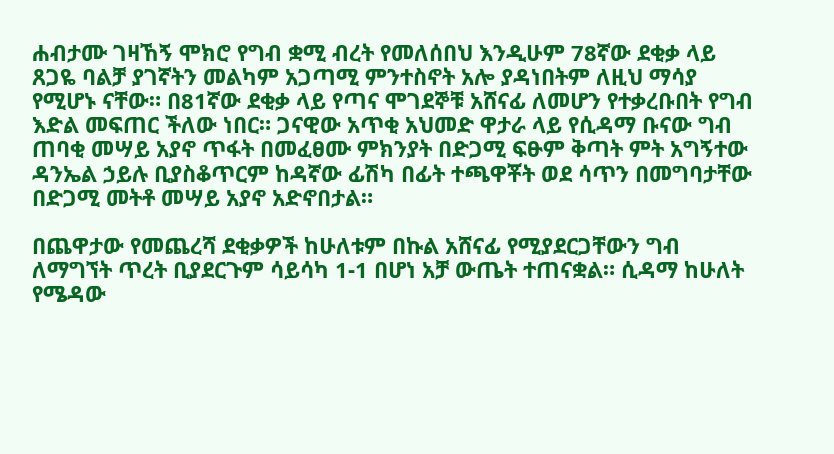ሐብታሙ ገዛኸኝ ሞክሮ የግብ ቋሚ ብረት የመለሰበህ እንዲሁም 78ኛው ደቂቃ ላይ ጸጋዬ ባልቻ ያገኛትን መልካም አጋጣሚ ምንተስኖት አሎ ያዳነበትም ለዚህ ማሳያ የሚሆኑ ናቸው። በ81ኛው ደቂቃ ላይ የጣና ሞገደኞቹ አሸናፊ ለመሆን የተቃረቡበት የግብ እድል መፍጠር ችለው ነበር። ጋናዊው አጥቂ አህመድ ዋታራ ላይ የሲዳማ ቡናው ግብ ጠባቂ መሣይ አያኖ ጥፋት በመፈፀሙ ምክንያት በድጋሚ ፍፁም ቅጣት ምት አግኝተው ዳንኤል ኃይሉ ቢያስቆጥርም ከዳኛው ፊሽካ በፊት ተጫዋቾት ወደ ሳጥን በመግባታቸው በድጋሚ መትቶ መሣይ አያኖ አድኖበታል።

በጨዋታው የመጨረሻ ደቂቃዎች ከሁለቱም በኩል አሸናፊ የሚያደርጋቸውን ግብ ለማግኘት ጥረት ቢያደርጉም ሳይሳካ 1-1 በሆነ አቻ ውጤት ተጠናቋል። ሲዳማ ከሁለት የሜዳው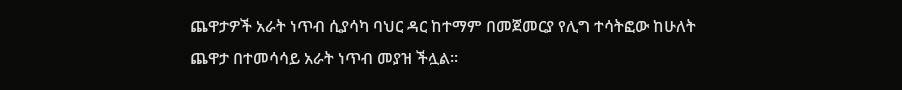ጨዋታዎች አራት ነጥብ ሲያሳካ ባህር ዳር ከተማም በመጀመርያ የሊግ ተሳትፎው ከሁለት ጨዋታ በተመሳሳይ አራት ነጥብ መያዝ ችሏል።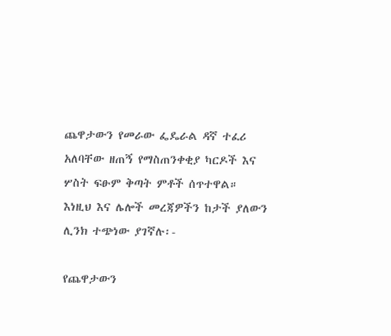ጨዋታውን የመራው ፌዴራል ዳኛ ተፈሪ አለባቸው ዘጠኝ የማስጠንቀቂያ ካርዶች እና ሦስት ፍፁም ቅጣት ምቶች ሰጥተዋል። እነዚህ እና ሌሎች መረጃዎችን ከታች ያለውን ሊንክ ተጭነው ያገኛሉ፡-

የጨዋታውን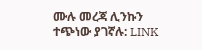ሙሉ መረጃ ሊንኩን ተጭነው ያገኛሉ: LINK